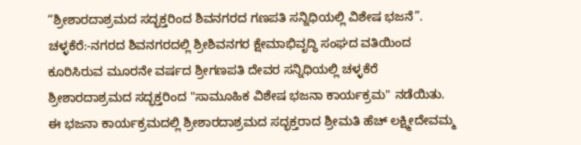“ಶ್ರೀಶಾರದಾಶ್ರಮದ ಸದ್ಭಕ್ತರಿಂದ ಶಿವನಗರದ ಗಣಪತಿ ಸನ್ನಿಧಿಯಲ್ಲಿ ವಿಶೇಷ ಭಜನೆ”.
ಚಳ್ಳಕೆರೆ:-ನಗರದ ಶಿವನಗರದಲ್ಲಿ ಶ್ರೀಶಿವನಗರ ಕ್ಷೇಮಾಭಿವೃದ್ಧಿ ಸಂಘದ ವತಿಯಿಂದ ಕೂರಿಸಿರುವ ಮೂರನೇ ವರ್ಷದ ಶ್ರೀಗಣಪತಿ ದೇವರ ಸನ್ನಿಧಿಯಲ್ಲಿ ಚಳ್ಳಕೆರೆ ಶ್ರೀಶಾರದಾಶ್ರಮದ ಸದ್ಭಕ್ತರಿಂದ "ಸಾಮೂಹಿಕ ವಿಶೇಷ ಭಜನಾ ಕಾರ್ಯಕ್ರಮ" ನಡೆಯಿತು.
ಈ ಭಜನಾ ಕಾರ್ಯಕ್ರಮದಲ್ಲಿ ಶ್ರೀಶಾರದಾಶ್ರಮದ ಸದ್ಭಕ್ತರಾದ ಶ್ರೀಮತಿ ಹೆಚ್ ಲಕ್ಷ್ಮೀದೇವಮ್ಮ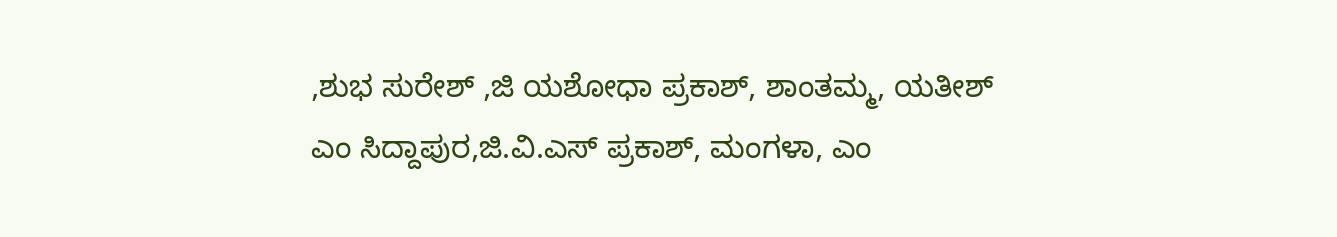,ಶುಭ ಸುರೇಶ್ ,ಜಿ ಯಶೋಧಾ ಪ್ರಕಾಶ್, ಶಾಂತಮ್ಮ, ಯತೀಶ್ ಎಂ ಸಿದ್ದಾಪುರ,ಜಿ.ವಿ.ಎಸ್ ಪ್ರಕಾಶ್, ಮಂಗಳಾ, ಎಂ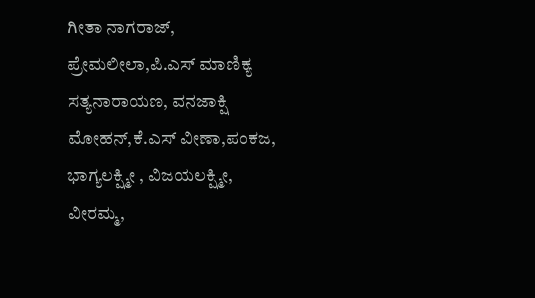ಗೀತಾ ನಾಗರಾಜ್, ಪ್ರೇಮಲೀಲಾ,ಪಿ.ಎಸ್ ಮಾಣಿಕ್ಯ ಸತ್ಯನಾರಾಯಣ, ವನಜಾಕ್ಷಿ ಮೋಹನ್,ಕೆ.ಎಸ್ ವೀಣಾ,ಪಂಕಜ, ಭಾಗ್ಯಲಕ್ಷ್ಮೀ , ವಿಜಯಲಕ್ಷ್ಮೀ, ವೀರಮ್ಮ,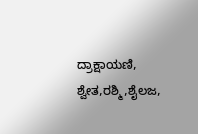ದ್ರಾಕ್ಷಾಯಣಿ, ಶ್ವೇತ,ರಶ್ಮಿ,ಶೈಲಜ,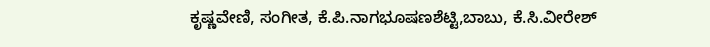ಕೃಷ್ಣವೇಣಿ, ಸಂಗೀತ, ಕೆ.ಪಿ.ನಾಗಭೂಷಣಶೆಟ್ಟಿ,ಬಾಬು, ಕೆ.ಸಿ.ವೀರೇಶ್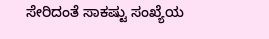ಸೇರಿದಂತೆ ಸಾಕಷ್ಟು ಸಂಖ್ಯೆಯ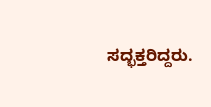ಸದ್ಭಕ್ತರಿದ್ದರು.